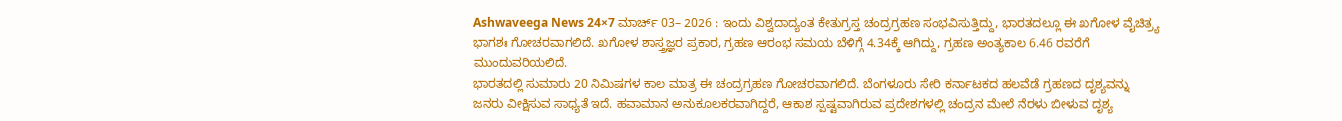Ashwaveega News 24×7 ಮಾರ್ಚ್ 03– 2026 : ಇಂದು ವಿಶ್ವದಾದ್ಯಂತ ಕೇತುಗ್ರಸ್ತ ಚಂದ್ರಗ್ರಹಣ ಸಂಭವಿಸುತ್ತಿದ್ದು, ಭಾರತದಲ್ಲೂ ಈ ಖಗೋಳ ವೈಚಿತ್ರ್ಯ ಭಾಗಶಃ ಗೋಚರವಾಗಲಿದೆ. ಖಗೋಳ ಶಾಸ್ತ್ರಜ್ಞರ ಪ್ರಕಾರ, ಗ್ರಹಣ ಆರಂಭ ಸಮಯ ಬೆಳಿಗ್ಗೆ 4.34ಕ್ಕೆ ಆಗಿದ್ದು, ಗ್ರಹಣ ಅಂತ್ಯಕಾಲ 6.46 ರವರೆಗೆ ಮುಂದುವರಿಯಲಿದೆ.
ಭಾರತದಲ್ಲಿ ಸುಮಾರು 20 ನಿಮಿಷಗಳ ಕಾಲ ಮಾತ್ರ ಈ ಚಂದ್ರಗ್ರಹಣ ಗೋಚರವಾಗಲಿದೆ. ಬೆಂಗಳೂರು ಸೇರಿ ಕರ್ನಾಟಕದ ಹಲವೆಡೆ ಗ್ರಹಣದ ದೃಶ್ಯವನ್ನು ಜನರು ವೀಕ್ಷಿಸುವ ಸಾಧ್ಯತೆ ಇದೆ. ಹವಾಮಾನ ಅನುಕೂಲಕರವಾಗಿದ್ದರೆ, ಆಕಾಶ ಸ್ಪಷ್ಟವಾಗಿರುವ ಪ್ರದೇಶಗಳಲ್ಲಿ ಚಂದ್ರನ ಮೇಲೆ ನೆರಳು ಬೀಳುವ ದೃಶ್ಯ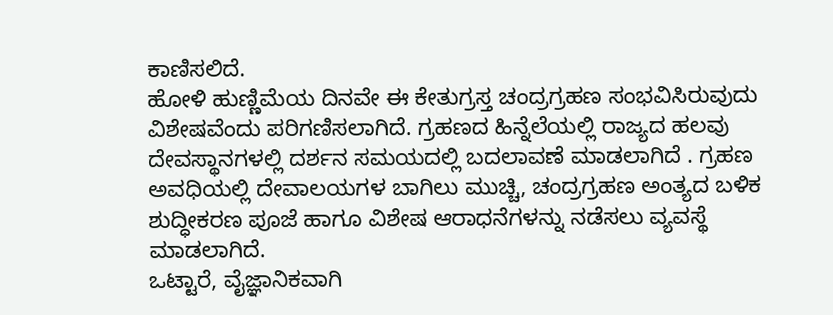ಕಾಣಿಸಲಿದೆ.
ಹೋಳಿ ಹುಣ್ಣಿಮೆಯ ದಿನವೇ ಈ ಕೇತುಗ್ರಸ್ತ ಚಂದ್ರಗ್ರಹಣ ಸಂಭವಿಸಿರುವುದು ವಿಶೇಷವೆಂದು ಪರಿಗಣಿಸಲಾಗಿದೆ. ಗ್ರಹಣದ ಹಿನ್ನೆಲೆಯಲ್ಲಿ ರಾಜ್ಯದ ಹಲವು ದೇವಸ್ಥಾನಗಳಲ್ಲಿ ದರ್ಶನ ಸಮಯದಲ್ಲಿ ಬದಲಾವಣೆ ಮಾಡಲಾಗಿದೆ . ಗ್ರಹಣ ಅವಧಿಯಲ್ಲಿ ದೇವಾಲಯಗಳ ಬಾಗಿಲು ಮುಚ್ಚಿ, ಚಂದ್ರಗ್ರಹಣ ಅಂತ್ಯದ ಬಳಿಕ ಶುದ್ಧೀಕರಣ ಪೂಜೆ ಹಾಗೂ ವಿಶೇಷ ಆರಾಧನೆಗಳನ್ನು ನಡೆಸಲು ವ್ಯವಸ್ಥೆ ಮಾಡಲಾಗಿದೆ.
ಒಟ್ಟಾರೆ, ವೈಜ್ಞಾನಿಕವಾಗಿ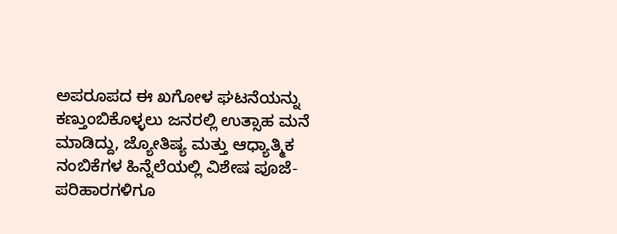ಅಪರೂಪದ ಈ ಖಗೋಳ ಘಟನೆಯನ್ನು ಕಣ್ತುಂಬಿಕೊಳ್ಳಲು ಜನರಲ್ಲಿ ಉತ್ಸಾಹ ಮನೆ ಮಾಡಿದ್ದು, ಜ್ಯೋತಿಷ್ಯ ಮತ್ತು ಆಧ್ಯಾತ್ಮಿಕ ನಂಬಿಕೆಗಳ ಹಿನ್ನೆಲೆಯಲ್ಲಿ ವಿಶೇಷ ಪೂಜೆ-ಪರಿಹಾರಗಳಿಗೂ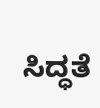ಸಿದ್ಧತೆ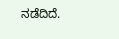ನಡೆದಿದೆ.